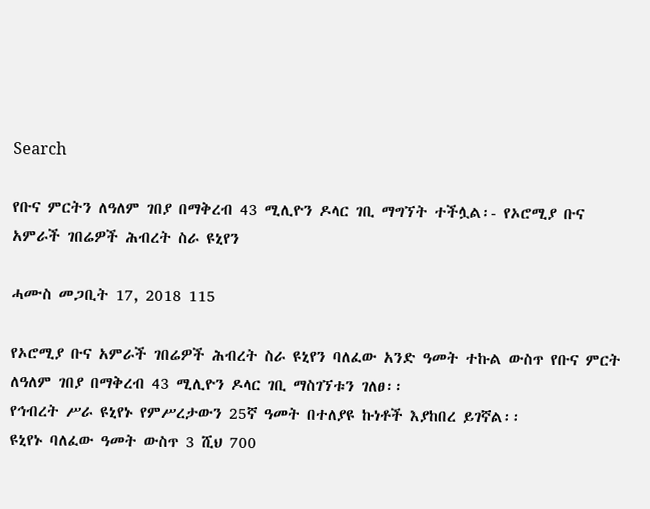Search

የቡና ምርትን ለዓለም ገበያ በማቅረብ 43 ሚሊዮን ዶላር ገቢ ማግኘት ተችሏል፡- የኦሮሚያ ቡና አምራች ገበሬዎች ሕብረት ስራ ዩኒየን

ሓሙስ መጋቢት 17, 2018 115

የኦሮሚያ ቡና አምራች ገበሬዎች ሕብረት ስራ ዩኒየን ባለፈው አንድ ዓመት ተኩል ውስጥ የቡና ምርት ለዓለም ገበያ በማቅረብ 43 ሚሊዮን ዶላር ገቢ ማስገኘቱን ገለፀ፡፡
የኅብረት ሥራ ዩኒየኑ የምሥረታውን 25ኛ ዓመት በተለያዩ ኩነቶች እያከበረ ይገኛል፡፡
ዩኒየኑ ባለፈው ዓመት ውስጥ 3 ሺህ 700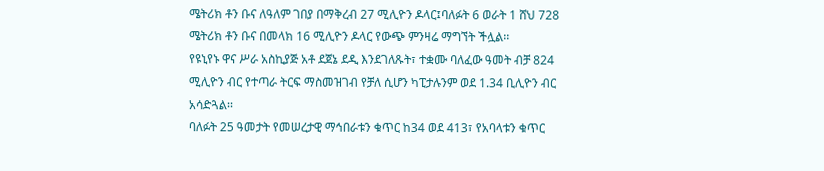ሜትሪክ ቶን ቡና ለዓለም ገበያ በማቅረብ 27 ሚሊዮን ዶላር፤ባለፉት 6 ወራት 1 ሸህ 728 ሜትሪክ ቶን ቡና በመላክ 16 ሚሊዮን ዶላር የውጭ ምንዛሬ ማግኘት ችሏል፡፡
የዩኒየኑ ዋና ሥራ አስኪያጅ አቶ ደጀኔ ደዲ እንደገለጹት፣ ተቋሙ ባለፈው ዓመት ብቻ 824 ሚሊዮን ብር የተጣራ ትርፍ ማስመዝገብ የቻለ ሲሆን ካፒታሉንም ወደ 1.34 ቢሊዮን ብር አሳድጓል፡፡
ባለፉት 25 ዓመታት የመሠረታዊ ማኅበራቱን ቁጥር ከ34 ወደ 413፣ የአባላቱን ቁጥር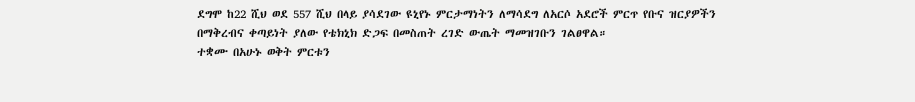ደግሞ ከ22 ሺህ ወደ 557 ሺህ በላይ ያሳደገው ዩኒየኑ ምርታማነትን ለማሳደግ ለአርሶ አደሮች ምርጥ የቡና ዝርያዎችን በማቅረብና ቀጣይነት ያለው የቴክኒክ ድጋፍ በመስጠት ረገድ ውጤት ማመዝገቡን ገልፀዋል።
ተቋሙ በአሁኑ ወቅት ምርቱን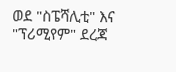ወደ "ስፔሻሊቲ" እና "ፕሪሚየም" ደረጃ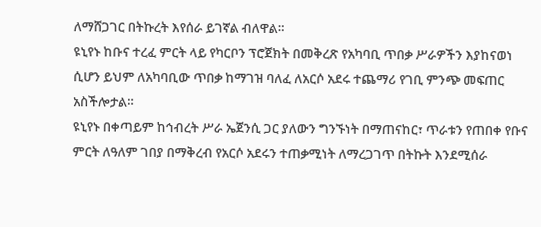ለማሸጋገር በትኩረት እየሰራ ይገኛል ብለዋል።
ዩኒየኑ ከቡና ተረፈ ምርት ላይ የካርቦን ፕሮጀክት በመቅረጽ የአካባቢ ጥበቃ ሥራዎችን እያከናወነ ሲሆን ይህም ለአካባቢው ጥበቃ ከማገዝ ባለፈ ለአርሶ አደሩ ተጨማሪ የገቢ ምንጭ መፍጠር አስችሎታል።
ዩኒየኑ በቀጣይም ከኅብረት ሥራ ኤጀንሲ ጋር ያለውን ግንኙነት በማጠናከር፣ ጥራቱን የጠበቀ የቡና ምርት ለዓለም ገበያ በማቅረብ የአርሶ አደሩን ተጠቃሚነት ለማረጋገጥ በትኩት እንደሚሰራ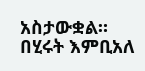አስታውቋል።
በሂሩት እምቢአለ